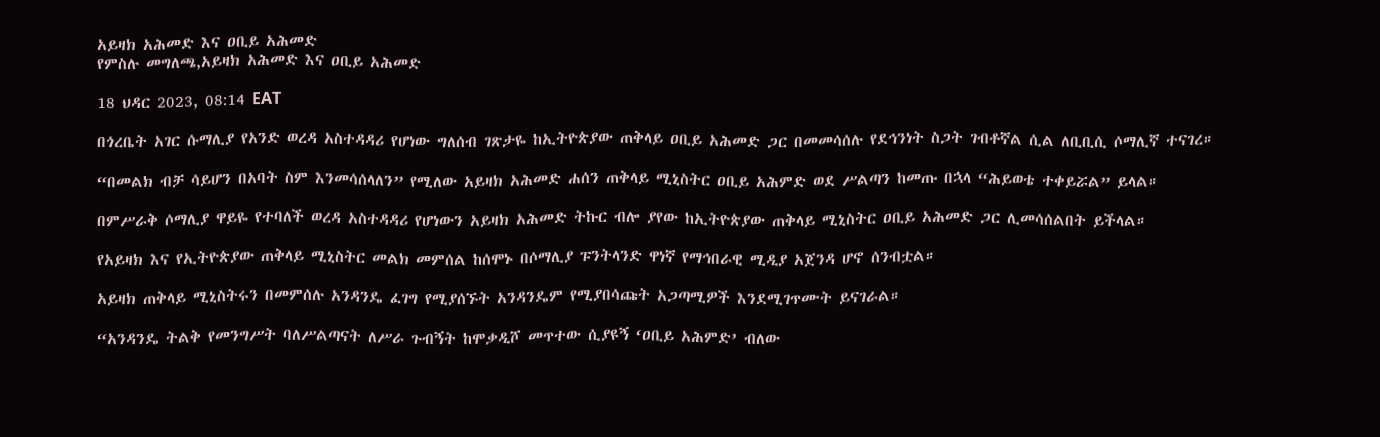አይዛክ አሕመድ እና ዐቢይ አሕመድ
የምስሉ መግለጫ,አይዛክ አሕመድ እና ዐቢይ አሕመድ

18 ህዳር 2023, 08:14 EAT

በጎረቤት አገር ሱማሊያ የአንድ ወረዳ አስተዳዳሪ የሆነው ግለሰብ ገጽታዬ ከኢትዮጵያው ጠቅላይ ዐቢይ አሕመድ ጋር በመመሳሰሉ የደኅንነት ስጋት ገብቶኛል ሲል ለቢቢሲ ሶማሊኛ ተናገረ።

“በመልክ ብቻ ሳይሆን በአባት ስም እንመሳሰላለን” የሚለው አይዛክ አሕመድ ሐሰን ጠቅላይ ሚኒስትር ዐቢይ አሕምድ ወደ ሥልጣን ከመጡ በኋላ “ሕይወቴ ተቀይሯል” ይላል።

በምሥራቅ ሶማሊያ ዋይዬ የተባለች ወረዳ አስተዳዳሪ የሆነውን አይዛክ አሕመድ ትኩር ብሎ ያየው ከኢትዮጵያው ጠቅላይ ሚኒስትር ዐቢይ አሕመድ ጋር ሊመሳሰልበት ይችላል።

የአይዛክ እና የኢትዮጵያው ጠቅላይ ሚኒስትር መልክ መምሰል ከሰሞኑ በሶማሊያ ፑንትላንድ ዋነኛ የማኅበራዊ ሚዲያ አጀንዳ ሆኖ ሰንብቷል።

አይዛክ ጠቅላይ ሚኒስትሩን በመምሰሉ አንዳንዴ ፈገግ የሚያሰኙት አንዳንዴም የሚያበሳጩት አጋጣሚዎች እንደሚገጥሙት ይናገራል።

“አንዳንዴ ትልቅ የመንግሥት ባለሥልጣናት ለሥራ ጉብኝት ከሞቃዲሾ መጥተው ሲያዩኝ ‘ዐቢይ አሕምድ’ ብለው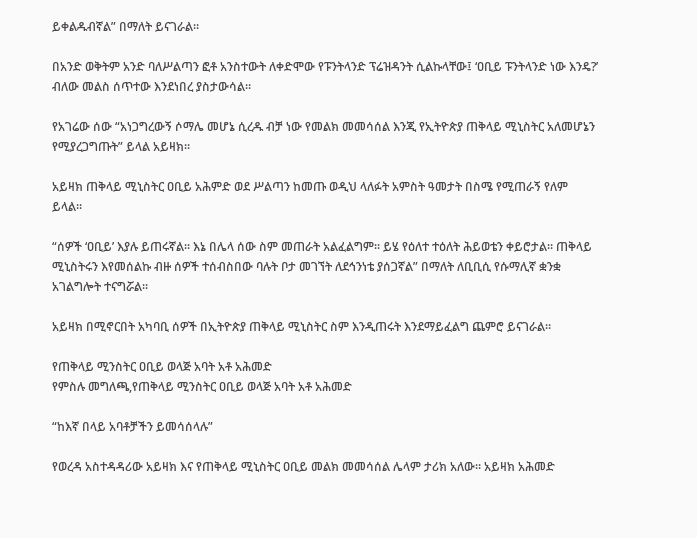ይቀልዱብኛል” በማለት ይናገራል።

በአንድ ወቅትም አንድ ባለሥልጣን ፎቶ አንስተውት ለቀድሞው የፑንትላንድ ፕሬዝዳንት ሲልኩላቸው፤ ‘ዐቢይ ፑንትላንድ ነው እንዴ?’ ብለው መልስ ሰጥተው እንደነበረ ያስታውሳል።

የአገሬው ሰው “አነጋግረውኝ ሶማሌ መሆኔ ሲረዱ ብቻ ነው የመልክ መመሳሰል እንጂ የኢትዮጵያ ጠቅላይ ሚኒስትር አለመሆኔን የሚያረጋግጡት” ይላል አይዛክ።

አይዛክ ጠቅላይ ሚኒስትር ዐቢይ አሕምድ ወደ ሥልጣን ከመጡ ወዲህ ላለፉት አምስት ዓመታት በስሜ የሚጠራኝ የለም ይላል።

“ሰዎች ‘ዐቢይ’ እያሉ ይጠሩኛል። እኔ በሌላ ሰው ስም መጠራት አልፈልግም። ይሄ የዕለተ ተዕለት ሕይወቴን ቀይሮታል። ጠቅላይ ሚኒስትሩን እየመሰልኩ ብዙ ሰዎች ተሰብስበው ባሉት ቦታ መገኘት ለደኅንነቴ ያሰጋኛል” በማለት ለቢቢሲ የሱማሊኛ ቋንቋ አገልግሎት ተናግሯል።

አይዛክ በሚኖርበት አካባቢ ሰዎች በኢትዮጵያ ጠቅላይ ሚኒስትር ስም እንዲጠሩት እንደማይፈልግ ጨምሮ ይናገራል።

የጠቅላይ ሚንስትር ዐቢይ ወላጅ አባት አቶ አሕመድ
የምስሉ መግለጫ,የጠቅላይ ሚንስትር ዐቢይ ወላጅ አባት አቶ አሕመድ

“ከእኛ በላይ አባቶቻችን ይመሳሰላሉ”

የወረዳ አስተዳዳሪው አይዛክ እና የጠቅላይ ሚኒስትር ዐቢይ መልክ መመሳሰል ሌላም ታሪክ አለው። አይዛክ አሕመድ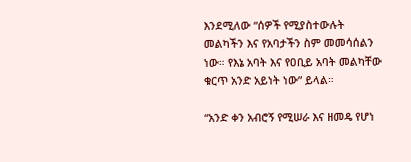እንደሚለው “ሰዎች የሚያስተውሉት መልካችን እና የአባታችን ስም መመሳሰልን ነው። የእኔ አባት እና የዐቢይ አባት መልካቸው ቁርጥ አንድ አይነት ነው” ይላል።

“አንድ ቀን አብሮኝ የሚሠራ እና ዘመዴ የሆነ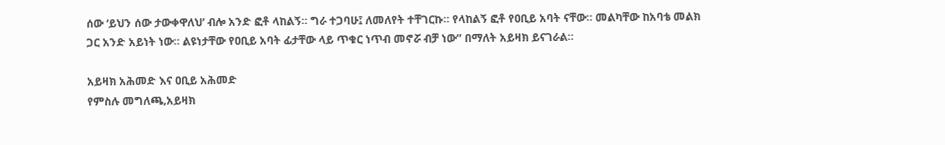ሰው ‘ይህን ሰው ታውቀዋለህ’ ብሎ አንድ ፎቶ ላከልኝ። ግራ ተጋባሁ፤ ለመለየት ተቸገርኩ። የላከልኝ ፎቶ የዐቢይ አባት ናቸው። መልካቸው ከአባቴ መልክ ጋር አንድ አይነት ነው። ልዩነታቸው የዐቢይ አባት ፊታቸው ላይ ጥቁር ነጥብ መኖሯ ብቻ ነው” በማለት አይዛክ ይናገራል።

አይዛክ አሕመድ እና ዐቢይ አሕመድ
የምስሉ መግለጫ,አይዛክ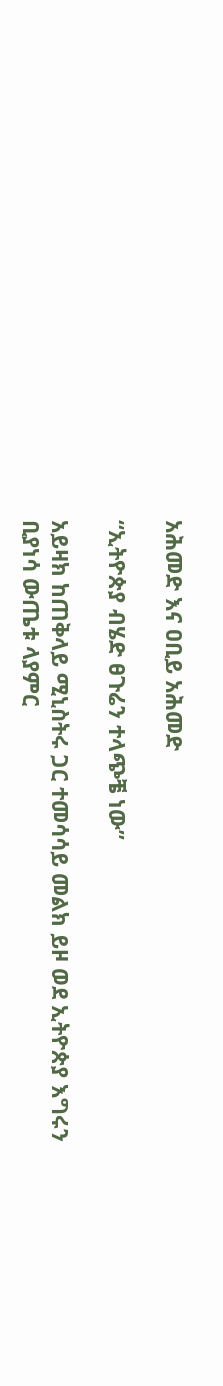አሕመድ እና ዐቢይ አሕመድ

“ኢትዮጵያ ብሄድ ፀጉሬን ተላጭቼ ነው”

አይዛክ ከጠቅላይ ሚኒስትሩ ጋር ተመሳሳይ መልክ ይዞ ወደ ኢትዮጵያ እግሩን ቢያነሳ ውጤቱ ላያምር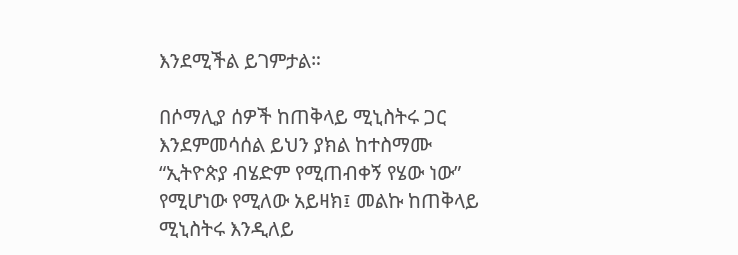እንደሚችል ይገምታል።

በሶማሊያ ሰዎች ከጠቅላይ ሚኒስትሩ ጋር እንደምመሳሰል ይህን ያክል ከተስማሙ “ኢትዮጵያ ብሄድም የሚጠብቀኝ የሄው ነው” የሚሆነው የሚለው አይዛክ፤ መልኩ ከጠቅላይ ሚኒስትሩ እንዲለይ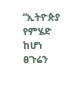“ኢትዮጵያ የምሄድ ከሆነ ፀጉሬን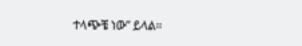ተላጭቼ ነው” ይላል።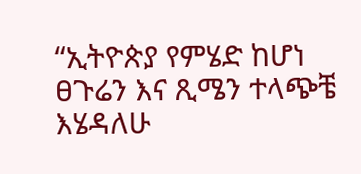“ኢትዮጵያ የምሄድ ከሆነ ፀጉሬን እና ጺሜን ተላጭቼ እሄዳለሁ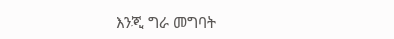እንጂ ግራ መግባት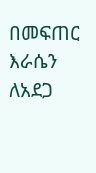በመፍጠር እራሴን ለአደጋ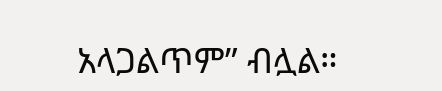አላጋልጥም” ብሏል።